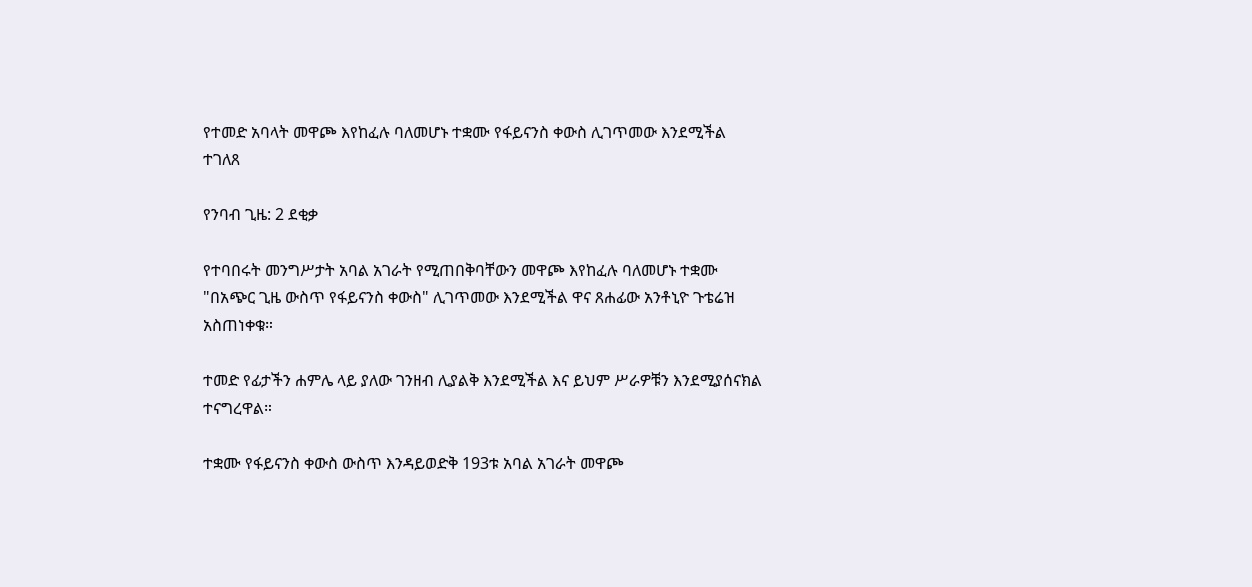የተመድ አባላት መዋጮ እየከፈሉ ባለመሆኑ ተቋሙ የፋይናንስ ቀውስ ሊገጥመው እንደሚችል ተገለጸ

የንባብ ጊዜ: 2 ደቂቃ

የተባበሩት መንግሥታት አባል አገራት የሚጠበቅባቸውን መዋጮ እየከፈሉ ባለመሆኑ ተቋሙ "በአጭር ጊዜ ውስጥ የፋይናንስ ቀውስ" ሊገጥመው እንደሚችል ዋና ጸሐፊው አንቶኒዮ ጉቴሬዝ አስጠነቀቁ።

ተመድ የፊታችን ሐምሌ ላይ ያለው ገንዘብ ሊያልቅ እንደሚችል እና ይህም ሥራዎቹን እንደሚያሰናክል ተናግረዋል።

ተቋሙ የፋይናንስ ቀውስ ውስጥ እንዳይወድቅ 193ቱ አባል አገራት መዋጮ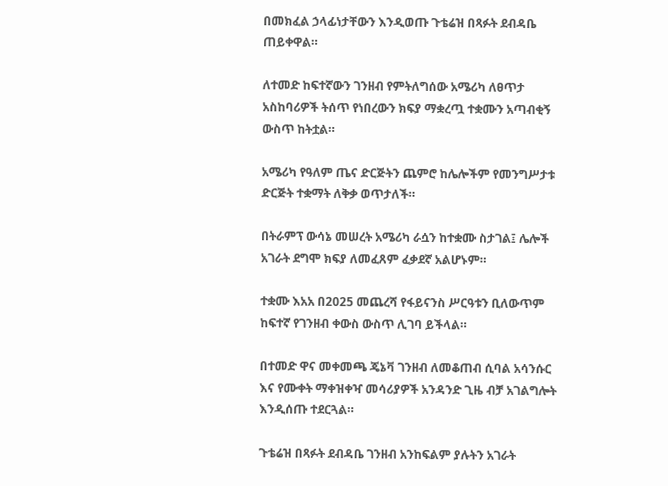በመክፈል ኃላፊነታቸውን እንዲወጡ ጉቴሬዝ በጻፉት ደብዳቤ ጠይቀዋል።

ለተመድ ከፍተኛውን ገንዘብ የምትለግሰው አሜሪካ ለፀጥታ አስከባሪዎች ትሰጥ የነበረውን ክፍያ ማቋረጧ ተቋሙን አጣብቂኝ ውስጥ ከትቷል።

አሜሪካ የዓለም ጤና ድርጅትን ጨምሮ ከሌሎችም የመንግሥታቱ ድርጅት ተቋማት ለቅቃ ወጥታለች።

በትራምፕ ውሳኔ መሠረት አሜሪካ ራሷን ከተቋሙ ስታገል፤ ሌሎች አገራት ደግሞ ክፍያ ለመፈጸም ፈቃደኛ አልሆኑም።

ተቋሙ እአአ በ2025 መጨረሻ የፋይናንስ ሥርዓቱን ቢለውጥም ከፍተኛ የገንዘብ ቀውስ ውስጥ ሊገባ ይችላል።

በተመድ ዋና መቀመጫ ጄኔቫ ገንዘብ ለመቆጠብ ሲባል አሳንሱር እና የሙቀት ማቀዝቀዣ መሳሪያዎች አንዳንድ ጊዜ ብቻ አገልግሎት እንዲሰጡ ተደርጓል።

ጉቴሬዝ በጻፉት ደብዳቤ ገንዘብ አንከፍልም ያሉትን አገራት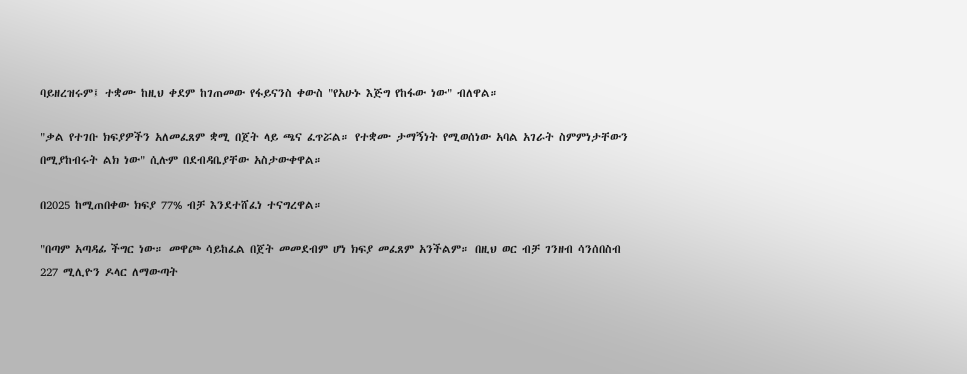ባይዘረዝሩም፤ ተቋሙ ከዚህ ቀደም ከገጠመው የፋይናንስ ቀውስ "የአሁኑ እጅግ የከፋው ነው" ብለዋል።

"ቃል የተገቡ ክፍያዎችን አለመፈጸም ቋሚ በጀት ላይ ጫና ፈጥሯል። የተቋሙ ታማኝነት የሚወሰነው አባል አገራት ስምምነታቸውን በሚያከብሩት ልክ ነው" ሲሉም በደብዳቤያቸው አስታውቀዋል።

በ2025 ከሚጠበቀው ክፍያ 77% ብቻ እንደተሸፈነ ተናግረዋል።

"በጣም አጣዳፊ ችግር ነው። መዋጮ ሳይከፈል በጀት መመደብም ሆነ ክፍያ መፈጸም አንችልም። በዚህ ወር ብቻ ገንዘብ ሳንሰበስብ 227 ሚሊዮን ዶላር ለማውጣት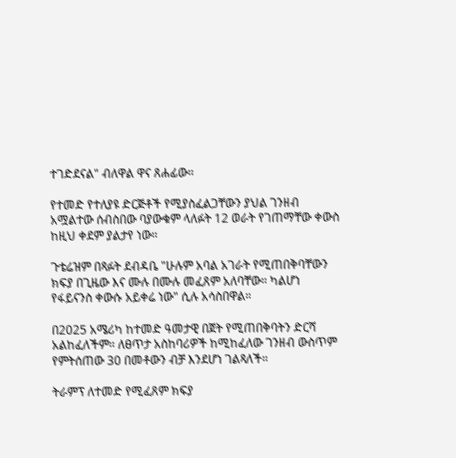ተገድደናል" ብለዋል ዋና ጸሐፊው።

የተመድ የተለያዩ ድርጅቶች የሚያስፈልጋቸውን ያህል ገንዘብ አሟልተው ሰብስበው ባያውቁም ላለፉት 12 ወራት የገጠማቸው ቀውስ ከዚህ ቀደም ያልታየ ነው።

ጉቴሬዝም በጻፉት ደብዳቤ "ሁሉም አባል አገራት የሚጠበቅባቸውን ክፍያ በጊዜው እና ሙሉ በሙሉ መፈጸም አለባቸው። ካልሆነ የፋይናንስ ቀውሱ አይቀሬ ነው" ሲሉ አሳስበዋል።

በ2025 አሜሪካ ከተመድ ዓመታዊ በጀት የሚጠበቅባትን ድርሻ አልከፈለችም። ለፀጥታ አስከባሪዎች ከሚከፈለው ገንዘብ ውስጥም የምትሰጠው 30 በመቶውን ብቻ እንደሆነ ገልጻለች።

ትራምፕ ለተመድ የሚፈጸም ክፍያ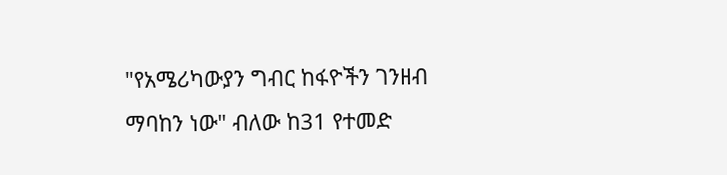"የአሜሪካውያን ግብር ከፋዮችን ገንዘብ ማባከን ነው" ብለው ከ31 የተመድ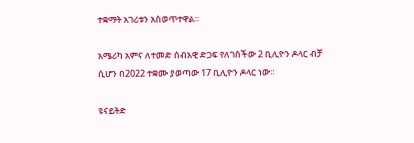ተቋማት አገሪቱን አስወጥተዋል።

አሜሪካ አምና ለተመድ ሰብአዊ ድጋፍ የለገሰችው 2 ቢሊዮን ዶላር ብቻ ሲሆን በ2022 ተቋሙ ያወጣው 17 ቢሊዮን ዶላር ነው።

ዩናይትድ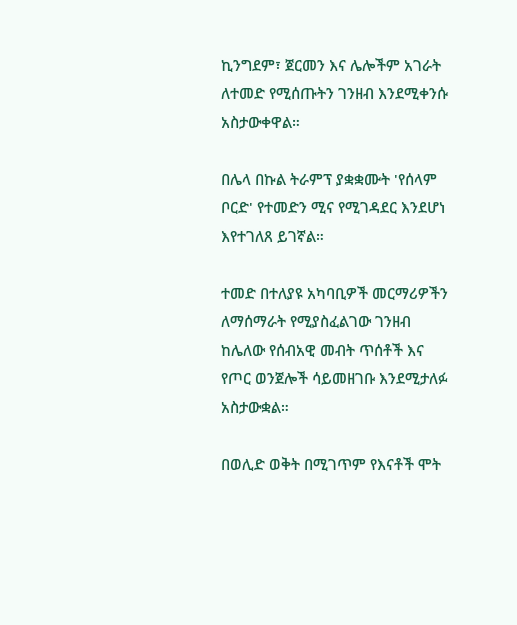ኪንግደም፣ ጀርመን እና ሌሎችም አገራት ለተመድ የሚሰጡትን ገንዘብ እንደሚቀንሱ አስታውቀዋል።

በሌላ በኩል ትራምፕ ያቋቋሙት 'የሰላም ቦርድ' የተመድን ሚና የሚገዳደር እንደሆነ እየተገለጸ ይገኛል።

ተመድ በተለያዩ አካባቢዎች መርማሪዎችን ለማሰማራት የሚያስፈልገው ገንዘብ ከሌለው የሰብአዊ መብት ጥሰቶች እና የጦር ወንጀሎች ሳይመዘገቡ እንደሚታለፉ አስታውቋል።

በወሊድ ወቅት በሚገጥም የእናቶች ሞት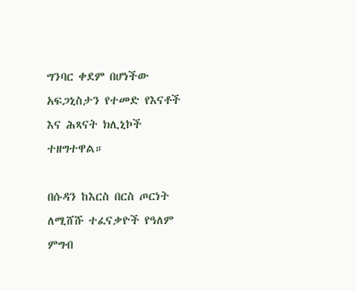ግንባር ቀደም በሆነችው አፍጋኒስታን የተመድ የእናቶች እና ሕጻናት ክሊኒኮች ተዘግተዋል።

በሱዳን ከእርስ በርስ ጦርነት ለሚሸሹ ተፈናቃዮች የዓለም ምግብ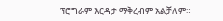ፕሮግራም እርዳታ ማቅረብም አልቻለም።